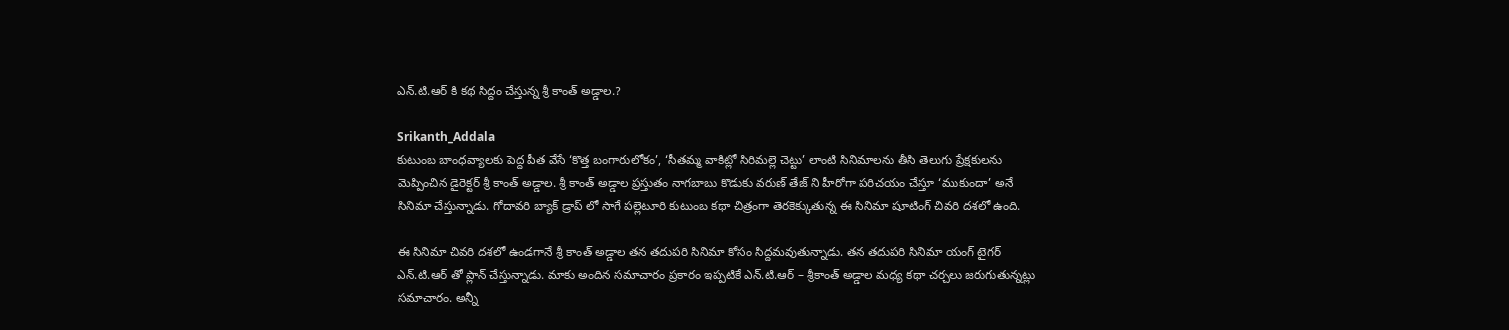ఎన్.టి.ఆర్ కి కథ సిద్దం చేస్తున్న శ్రీ కాంత్ అడ్డాల.?

Srikanth_Addala
కుటుంబ బాంధవ్యాలకు పెద్ద పీత వేసే ‘కొత్త బంగారులోకం’, ‘సీతమ్మ వాకిట్లో సిరిమల్లె చెట్టు’ లాంటి సినిమాలను తీసి తెలుగు ప్రేక్షకులను మెప్పించిన డైరెక్టర్ శ్రీ కాంత్ అడ్డాల. శ్రీ కాంత్ అడ్డాల ప్రస్తుతం నాగబాబు కొడుకు వరుణ్ తేజ్ ని హీరోగా పరిచయం చేస్తూ ‘ముకుందా’ అనే సినిమా చేస్తున్నాడు. గోదావరి బ్యాక్ డ్రాప్ లో సాగే పల్లెటూరి కుటుంబ కథా చిత్రంగా తెరకెక్కుతున్న ఈ సినిమా షూటింగ్ చివరి దశలో ఉంది.

ఈ సినిమా చివరి దశలో ఉండగానే శ్రీ కాంత్ అడ్డాల తన తదుపరి సినిమా కోసం సిద్దమవుతున్నాడు. తన తదుపరి సినిమా యంగ్ టైగర్ ఎన్.టి.ఆర్ తో ప్లాన్ చేస్తున్నాడు. మాకు అందిన సమాచారం ప్రకారం ఇప్పటికే ఎన్.టి.ఆర్ – శ్రీకాంత్ అడ్డాల మధ్య కథా చర్చలు జరుగుతున్నట్లు సమాచారం. అన్నీ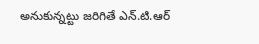అనుకున్నట్టు జరిగితే ఎన్.టి.ఆర్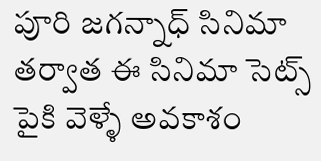పూరి జగన్నాధ్ సినిమా తర్వాత ఈ సినిమా సెట్స్ పైకి వెళ్ళే అవకాశం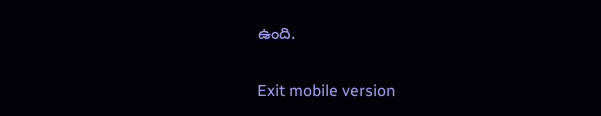ఉంది.

Exit mobile version